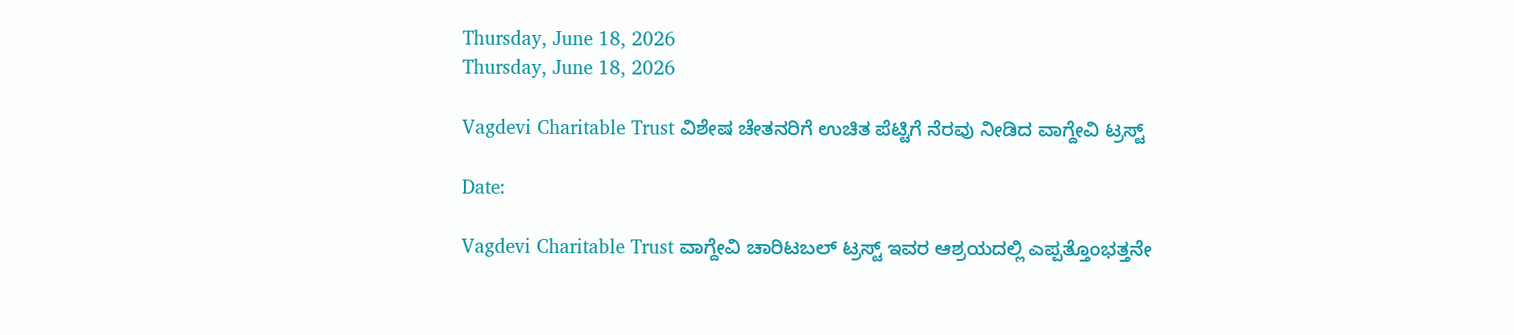Thursday, June 18, 2026
Thursday, June 18, 2026

Vagdevi Charitable Trust ವಿಶೇಷ ಚೇತನರಿಗೆ ಉಚಿತ ಪೆಟ್ಟಿಗೆ ನೆರವು ನೀಡಿದ ವಾಗ್ದೇವಿ ಟ್ರಸ್ಟ್

Date:

Vagdevi Charitable Trust ವಾಗ್ದೇವಿ ಚಾರಿಟಬಲ್ ಟ್ರಸ್ಟ್ ಇವರ ಆಶ್ರಯದಲ್ಲಿ ಎಪ್ಪತ್ತೊಂಭತ್ತನೇ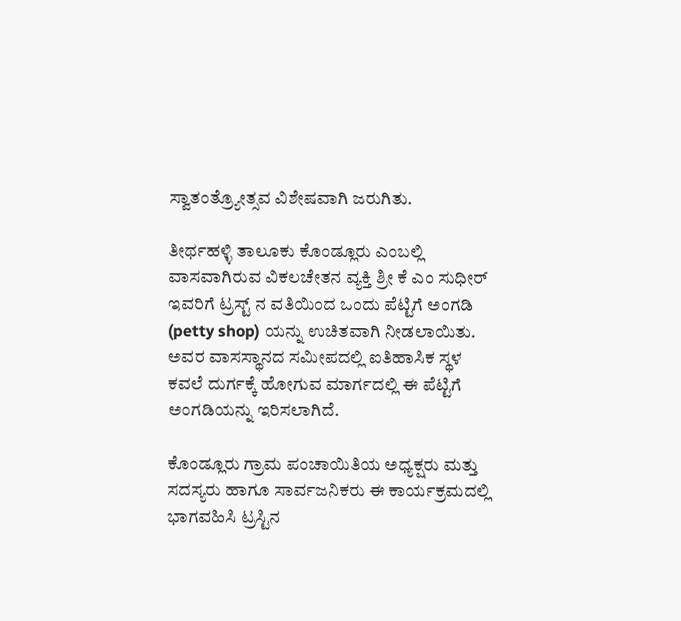ಸ್ವಾತಂತ್ರ್ಯೋತ್ಸವ ವಿಶೇಷವಾಗಿ ಜರುಗಿತು.

ತೀರ್ಥಹಳ್ಳಿ ತಾಲೂಕು ಕೊಂಡ್ಲೂರು ಎಂಬಲ್ಲಿ ವಾಸವಾಗಿರುವ ವಿಕಲಚೇತನ ವ್ಯಕ್ತಿ ಶ್ರೀ ಕೆ ಎಂ ಸುಧೀರ್ ಇವರಿಗೆ ಟ್ರಸ್ಟ್ ನ ವತಿಯಿಂದ ಒಂದು ಪೆಟ್ಟಿಗೆ ಅಂಗಡಿ (petty shop) ಯನ್ನು ಉಚಿತವಾಗಿ ನೀಡಲಾಯಿತು.
ಅವರ ವಾಸಸ್ಥಾನದ ಸಮೀಪದಲ್ಲಿ ಐತಿಹಾಸಿಕ ಸ್ಥಳ ಕವಲೆ ದುರ್ಗಕ್ಕೆ ಹೋಗುವ ಮಾರ್ಗದಲ್ಲಿ ಈ ಪೆಟ್ಟಿಗೆ ಅಂಗಡಿಯನ್ನು ಇರಿಸಲಾಗಿದೆ.

ಕೊಂಡ್ಲೂರು ಗ್ರಾಮ ಪಂಚಾಯಿತಿಯ ಅಧ್ಯಕ್ಷರು ಮತ್ತು ಸದಸ್ಯರು ಹಾಗೂ ಸಾರ್ವಜನಿಕರು ಈ ಕಾರ್ಯಕ್ರಮದಲ್ಲಿ ಭಾಗವಹಿಸಿ ಟ್ರಸ್ಟಿನ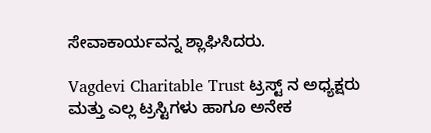ಸೇವಾಕಾರ್ಯವನ್ನ ಶ್ಲಾಘಿಸಿದರು.

Vagdevi Charitable Trust ಟ್ರಸ್ಟ್ ನ ಅಧ್ಯಕ್ಷರು ಮತ್ತು ಎಲ್ಲ ಟ್ರಸ್ಟಿಗಳು ಹಾಗೂ ಅನೇಕ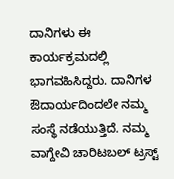ದಾನಿಗಳು ಈ ಕಾರ್ಯಕ್ರಮದಲ್ಲಿ ಭಾಗವಹಿಸಿದ್ದರು. ದಾನಿಗಳ ಔದಾರ್ಯದಿಂದಲೇ ನಮ್ಮ ಸಂಸ್ಥೆ ನಡೆಯುತ್ತಿದೆ. ನಮ್ಮ ವಾಗ್ದೇವಿ ಚಾರಿಟಬಲ್ ಟ್ರಸ್ಟ್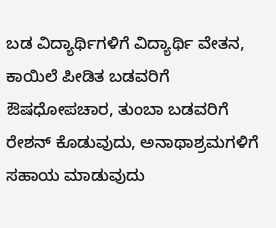ಬಡ ವಿದ್ಯಾರ್ಥಿಗಳಿಗೆ ವಿದ್ಯಾರ್ಥಿ ವೇತನ, ಕಾಯಿಲೆ ಪೀಡಿತ ಬಡವರಿಗೆ ಔಷಧೋಪಚಾರ, ತುಂಬಾ ಬಡವರಿಗೆ ರೇಶನ್ ಕೊಡುವುದು, ಅನಾಥಾಶ್ರಮಗಳಿಗೆ ಸಹಾಯ ಮಾಡುವುದು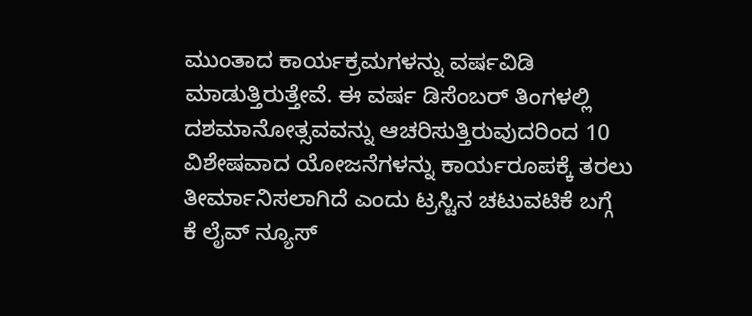ಮುಂತಾದ ಕಾರ್ಯಕ್ರಮಗಳನ್ನು ವರ್ಷವಿಡಿ ಮಾಡುತ್ತಿರುತ್ತೇವೆ. ಈ ವರ್ಷ ಡಿಸೆಂಬರ್ ತಿಂಗಳಲ್ಲಿ ದಶಮಾನೋತ್ಸವವನ್ನು ಆಚರಿಸುತ್ತಿರುವುದರಿಂದ 10 ವಿಶೇಷವಾದ ಯೋಜನೆಗಳನ್ನು ಕಾರ್ಯರೂಪಕ್ಕೆ ತರಲು ತೀರ್ಮಾನಿಸಲಾಗಿದೆ ಎಂದು ಟ್ರಸ್ಟಿನ ಚಟುವಟಿಕೆ ಬಗ್ಗೆ
ಕೆ ಲೈವ್ ನ್ಯೂಸ್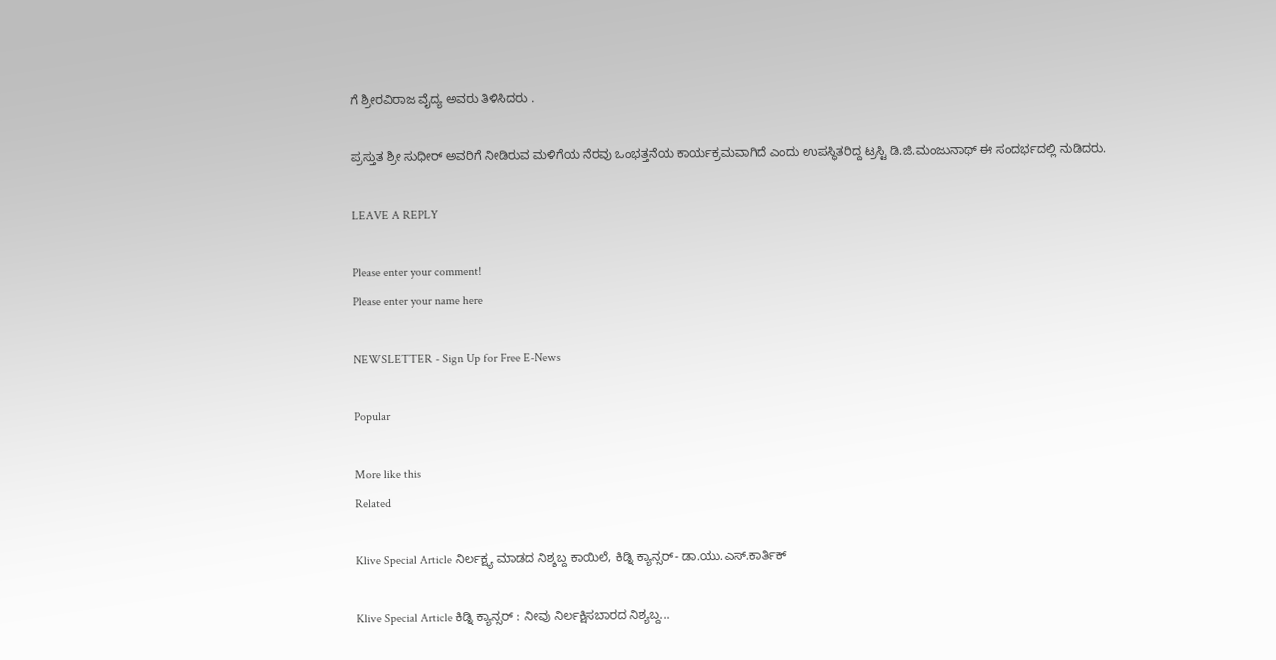ಗೆ ಶ್ರೀರವಿರಾಜ ವೈದ್ಯ ಅವರು ತಿಳಿಸಿದರು .

ಪ್ರಸ್ತುತ ಶ್ರೀ ಸುಧೀರ್ ಅವರಿಗೆ ನೀಡಿರುವ ಮಳಿಗೆಯ ನೆರವು ಒಂಭತ್ತನೆಯ ಕಾರ್ಯಕ್ರಮವಾಗಿದೆ ಎಂದು ಉಪಸ್ಥಿತರಿದ್ದ ಟ್ರಸ್ಟಿ ಡಿ.ಜಿ.ಮಂಜುನಾಥ್ ಈ ಸಂದರ್ಭದಲ್ಲಿ ನುಡಿದರು.

LEAVE A REPLY

Please enter your comment!
Please enter your name here

NEWSLETTER - Sign Up for Free E-News

Popular

More like this
Related

Klive Special Article ನಿರ್ಲಕ್ಷ್ಯ ಮಾಡದ ನಿಶ್ಶಬ್ದ ಕಾಯಿಲೆ, ಕಿಡ್ನಿ ಕ್ಯಾನ್ಸರ್- ಡಾ.ಯು‌.ಎಸ್.ಕಾರ್ತಿಕ್

Klive Special Article ಕಿಡ್ನಿ ಕ್ಯಾನ್ಸರ್ : ನೀವು ನಿರ್ಲಕ್ಷಿಸಬಾರದ ನಿಶ್ಯಬ್ದ...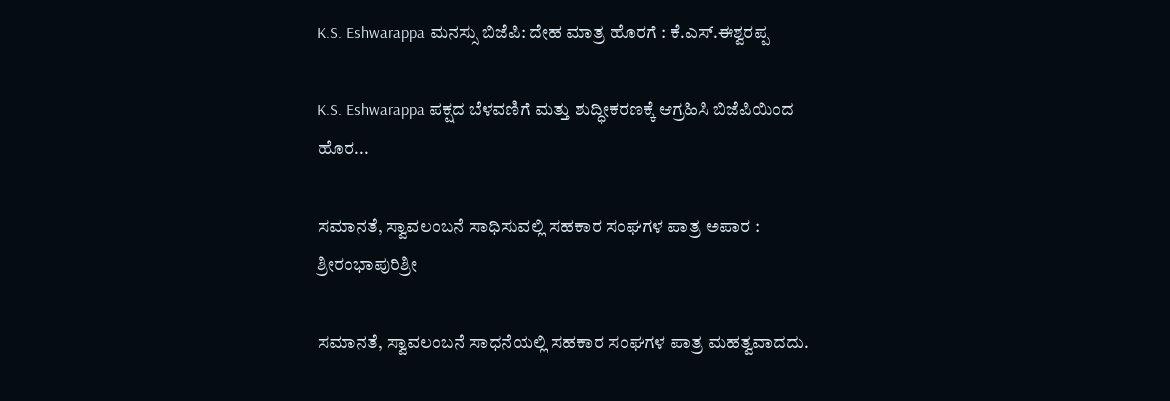K.S. Eshwarappa ಮನಸ್ಸು ಬಿಜೆಪಿ: ದೇಹ ಮಾತ್ರ ಹೊರಗೆ : ಕೆ.ಎಸ್.ಈಶ್ವರಪ್ಪ

K.S. Eshwarappa ಪಕ್ಷದ ಬೆಳವಣಿಗೆ ಮತ್ತು ಶುದ್ಧೀಕರಣಕ್ಕೆ ಆಗ್ರಹಿಸಿ ಬಿಜೆಪಿಯಿಂದ ಹೊರ...

ಸಮಾನತೆ, ಸ್ವಾವಲಂಬನೆ ಸಾಧಿಸುವಲ್ಲಿ ಸಹಕಾರ ಸಂಘಗಳ ಪಾತ್ರ ಅಪಾರ : ಶ್ರೀರಂಭಾಪುರಿಶ್ರೀ

ಸಮಾನತೆ, ಸ್ವಾವಲಂಬನೆ ಸಾಧನೆಯಲ್ಲಿ ಸಹಕಾರ ಸಂಘಗಳ ಪಾತ್ರ ಮಹತ್ವವಾದದು.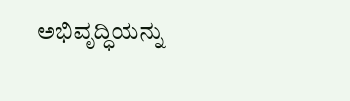ಅಭಿವೃದ್ಧಿಯನ್ನು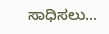ಸಾಧಿಸಲು...